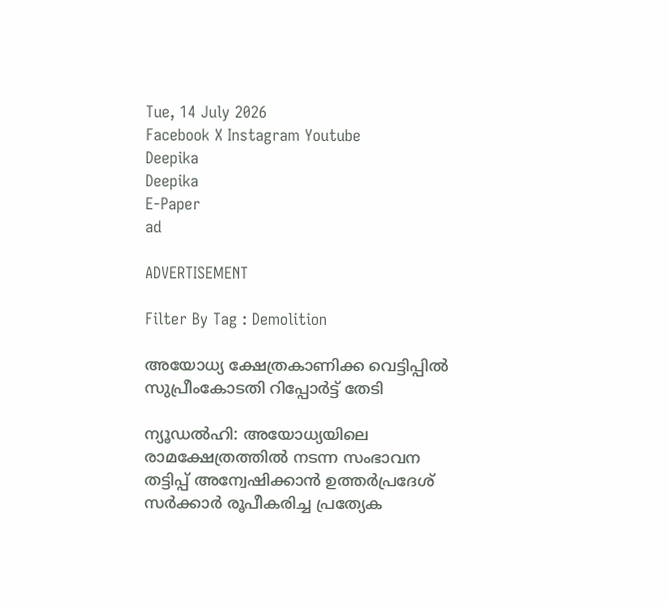Tue, 14 July 2026
Facebook X Instagram Youtube
Deepika
Deepika
E-Paper
ad

ADVERTISEMENT

Filter By Tag : Demolition

അയോധ്യ ക്ഷേത്രകാണിക്ക വെട്ടിപ്പിൽ സുപ്രീംകോടതി റിപ്പോര്‍ട്ട് തേടി

ന്യൂഡല്‍ഹി: അയോധ്യയിലെ രാമക്ഷേത്രത്തില്‍ നടന്ന സംഭാവന തട്ടിപ്പ് അന്വേഷിക്കാന്‍ ഉത്തര്‍പ്രദേശ് സര്‍ക്കാര്‍ രൂപീകരിച്ച പ്രത്യേക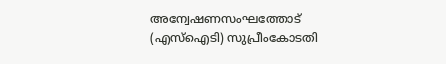അന്വേഷണസംഘത്തോട് (എസ്‌ഐടി) സുപ്രീംകോടതി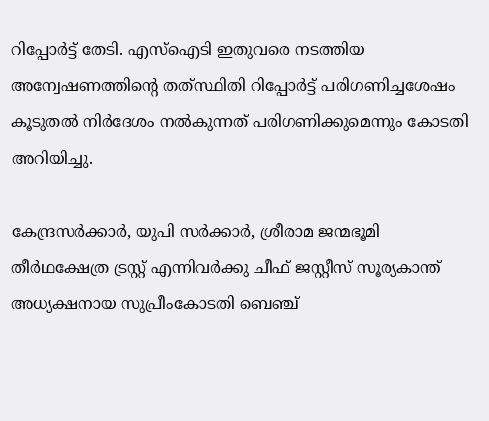റിപ്പോര്‍ട്ട് തേടി. എസ്‌ഐടി ഇതുവരെ നടത്തിയ അന്വേഷണത്തിന്‍റെ തത്‌സ്ഥിതി റിപ്പോര്‍ട്ട് പരിഗണിച്ചശേഷം കൂടുതല്‍ നിര്‍ദേശം നല്‍കുന്നത് പരിഗണിക്കുമെന്നും കോടതി അറിയിച്ചു.

കേന്ദ്രസര്‍ക്കാര്‍, യുപി സര്‍ക്കാര്‍, ശ്രീരാമ ജന്മഭൂമി തീര്‍ഥക്ഷേത്ര ട്രസ്റ്റ് എന്നിവര്‍ക്കു ചീഫ് ജസ്റ്റീസ് സൂര്യകാന്ത് അധ്യക്ഷനായ സുപ്രീംകോടതി ബെഞ്ച്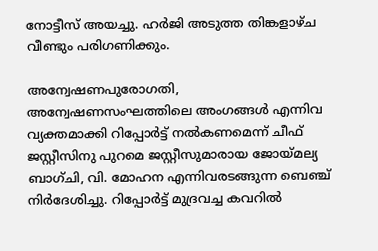നോട്ടീസ് അയച്ചു. ഹര്‍ജി അടുത്ത തിങ്കളാഴ്ച വീണ്ടും പരിഗണിക്കും.

അന്വേഷണപുരോഗതി, അന്വേഷണസംഘത്തിലെ അംഗങ്ങള്‍ എന്നിവ വ്യക്തമാക്കി റിപ്പോര്‍ട്ട് നല്‍കണമെന്ന് ചീഫ് ജസ്റ്റീസിനു പുറമെ ജസ്റ്റീസുമാരായ ജോയ്മല്യ ബാഗ്ചി, വി. മോഹന എന്നിവരടങ്ങുന്ന ബെഞ്ച് നിര്‍ദേശിച്ചു. റിപ്പോര്‍ട്ട് മുദ്രവച്ച കവറില്‍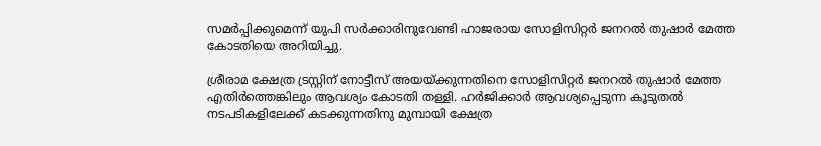സമര്‍പ്പിക്കുമെന്ന് യുപി സര്‍ക്കാരിനുവേണ്ടി ഹാജരായ സോളിസിറ്റര്‍ ജനറല്‍ തുഷാര്‍ മേത്ത കോടതിയെ അറിയിച്ചു.

ശ്രീരാമ ക്ഷേത്ര ട്രസ്റ്റിന് നോട്ടീസ് അയയ്ക്കുന്നതിനെ സോളിസിറ്റര്‍ ജനറല്‍ തുഷാര്‍ മേത്ത എതിര്‍ത്തെങ്കിലും ആവശ്യം കോടതി തള്ളി. ഹര്‍ജിക്കാര്‍ ആവശ്യപ്പെടുന്ന കൂടുതല്‍ നടപടികളിലേക്ക് കടക്കുന്നതിനു മുമ്പായി ക്ഷേത്ര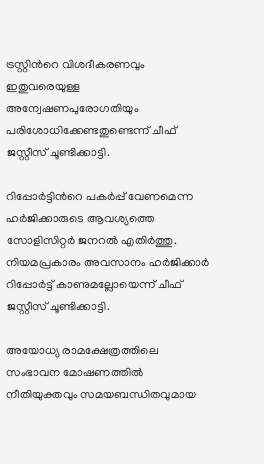ട്രസ്റ്റിന്‍റെ വിശദീകരണവും ഇതുവരെയുള്ള അന്വേഷണപുരോഗതിയും പരിശോധിക്കേണ്ടതുണ്ടെന്ന് ചീഫ് ജസ്റ്റീസ് ചൂണ്ടിക്കാട്ടി.

റിപ്പോര്‍ട്ടിന്‍റെ പകര്‍പ്പ് വേണമെന്ന ഹര്‍ജിക്കാരുടെ ആവശ്യത്തെ സോളിസിറ്റര്‍ ജനറല്‍ എതിര്‍ത്തു. നിയമപ്രകാരം അവസാനം ഹര്‍ജിക്കാര്‍ റിപ്പോര്‍ട്ട് കാണുമല്ലോയെന്ന് ചീഫ് ജസ്റ്റീസ് ചൂണ്ടിക്കാട്ടി.

അയോധ്യ രാമക്ഷേത്രത്തിലെ സംഭാവന മോഷണത്തില്‍ നീതിയുക്തവും സമയബന്ധിതവുമായ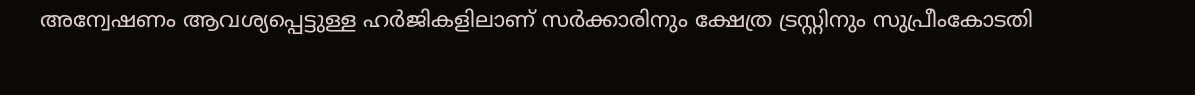അന്വേഷണം ആവശ്യപ്പെട്ടുള്ള ഹര്‍ജികളിലാണ് സര്‍ക്കാരിനും ക്ഷേത്ര ട്രസ്റ്റിനും സുപ്രീംകോടതി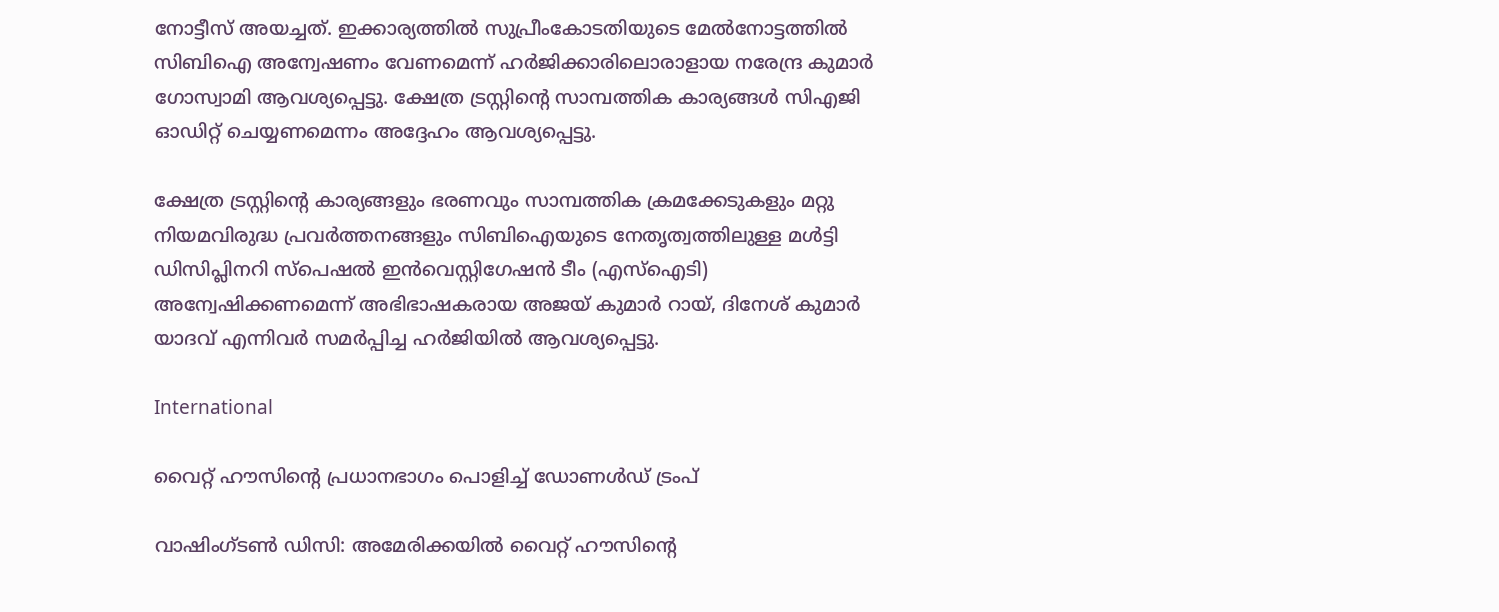നോട്ടീസ് അയച്ചത്. ഇക്കാര്യത്തില്‍ സുപ്രീംകോടതിയുടെ മേല്‍നോട്ടത്തില്‍ സിബിഐ അന്വേഷണം വേണമെന്ന് ഹര്‍ജിക്കാരിലൊരാളായ നരേന്ദ്ര കുമാര്‍ ഗോസ്വാമി ആവശ്യപ്പെട്ടു. ക്ഷേത്ര ട്രസ്റ്റിന്‍റെ സാമ്പത്തിക കാര്യങ്ങള്‍ സിഎജി ഓഡിറ്റ് ചെയ്യണമെന്നം അദ്ദേഹം ആവശ്യപ്പെട്ടു.

ക്ഷേത്ര ട്രസ്റ്റിന്‍റെ കാര്യങ്ങളും ഭരണവും സാമ്പത്തിക ക്രമക്കേടുകളും മറ്റു നിയമവിരുദ്ധ പ്രവര്‍ത്തനങ്ങളും സിബിഐയുടെ നേതൃത്വത്തിലുള്ള മള്‍ട്ടി ഡിസിപ്ലിനറി സ്പെഷല്‍ ഇന്‍വെസ്റ്റിഗേഷന്‍ ടീം (എസ്ഐടി) അന്വേഷിക്കണമെന്ന് അഭിഭാഷകരായ അജയ് കുമാര്‍ റായ്, ദിനേശ് കുമാര്‍ യാദവ് എന്നിവര്‍ സമര്‍പ്പിച്ച ഹര്‍ജിയില്‍ ആവശ്യപ്പെട്ടു.

International

വൈറ്റ് ഹൗസിന്‍റെ പ്രധാനഭാഗം പൊളിച്ച് ഡോണൾഡ് ട്രംപ്

വാഷിംഗ്ടൺ ഡിസി: അമേരിക്കയിൽ വൈറ്റ് ഹൗസിന്‍റെ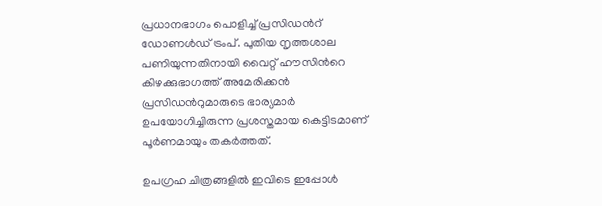പ്രധാനഭാഗം പൊളിച്ച് പ്രസിഡന്‍റ് ഡോണൾഡ് ട്രംപ്. പുതിയ നൃത്തശാല പണിയുന്നതിനായി വൈറ്റ് ഹൗസിന്‍റെ കിഴക്കുഭാഗത്ത് അമേരിക്കന്‍ പ്രസിഡന്‍റുമാരുടെ ഭാര്യമാര്‍ ഉപയോഗിച്ചിരുന്ന പ്രശസ്തമായ കെട്ടിടമാണ് പൂര്‍ണമായും തകര്‍ത്തത്.

ഉപഗ്രഹ ചിത്രങ്ങളിൽ ഇവിടെ ഇപ്പോൾ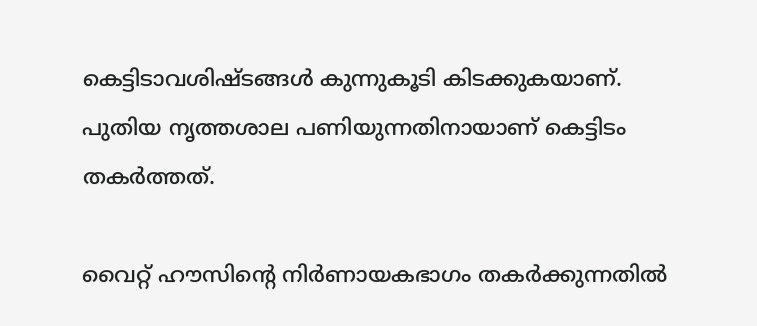കെട്ടിടാവശിഷ്ടങ്ങള്‍ കുന്നുകൂടി കിടക്കുകയാണ്. പുതിയ നൃത്തശാല പണിയുന്നതിനായാണ് കെട്ടിടം തകർത്തത്.

വൈറ്റ് ഹൗസിന്‍റെ നിര്‍ണായകഭാഗം തകര്‍ക്കുന്നതില്‍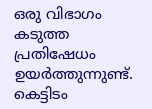ഒരു വിഭാഗം കടുത്ത പ്രതിഷേധം ഉയര്‍ത്തുന്നുണ്ട്. കെട്ടിടം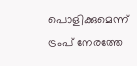പൊളിക്കുമെന്ന് ട്രംപ് നേരത്തേ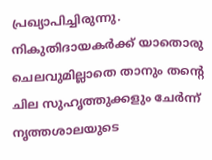പ്രഖ്യാപിച്ചിരുന്നു. നികുതിദായകര്‍ക്ക് യാതൊരു ചെലവുമില്ലാതെ താനും തന്‍റെ ചില സുഹൃത്തുക്കളും ചേര്‍ന്ന് നൃത്തശാലയുടെ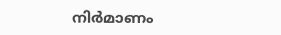നിർമാണം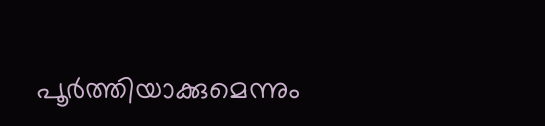പൂർത്തിയാക്കുമെന്നും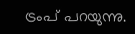ട്രംപ് പറയുന്നു.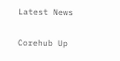Latest News

Corehub Up